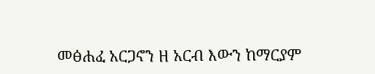መፅሐፈ አርጋኖን ዘ አርብ እውን ከማርያም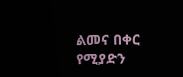ልመና በቀር የሚያድን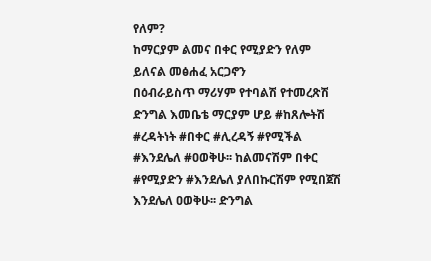የለም?
ከማርያም ልመና በቀር የሚያድን የለም ይለናል መፅሐፈ አርጋኖን
በዕብራይስጥ ማሪሃም የተባልሽ የተመረጽሽ ድንግል እመቤቴ ማርያም ሆይ #ከጸሎትሽ #ረዳትነት #በቀር #ሊረዳኝ #የሚችል #እንደሌለ #ዐወቅሁ፡፡ ከልመናሽም በቀር #የሚያድን #እንደሌለ ያለበኩርሽም የሚበጀሽ እንደሌለ ዐወቅሁ፡፡ ድንግል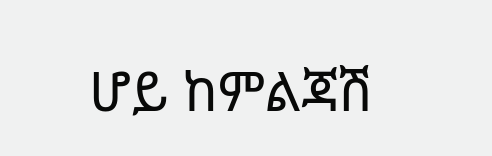ሆይ ከምልጃሽ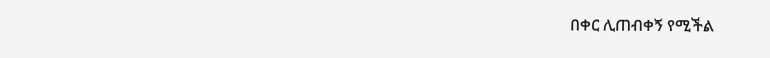በቀር ሊጠብቀኝ የሚችል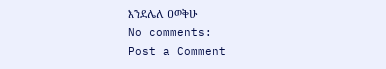እንደሌለ ዐወቅሁ
No comments:
Post a Comment